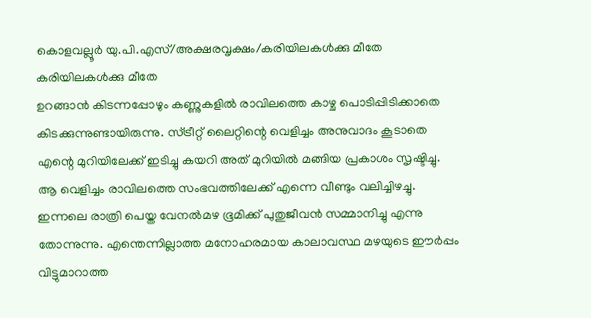കൊളവല്ലൂർ യു.പി.എസ്/അക്ഷരവൃക്ഷം/കരിയിലകൾക്കു മീതേ
കരിയിലകൾക്കു മീതേ
ഉറങ്ങാൻ കിടന്നപ്പോഴും കണ്ണുകളിൽ രാവിലത്തെ കാഴ്ച പൊടിപ്പിടിക്കാതെ കിടക്കുന്നുണ്ടായിരുന്നു. സ്ട്രീറ്റ് ലൈറ്റിന്റെ വെളിച്ചം അനുവാദം കൂടാതെ എന്റെ മുറിയിലേക്ക് ഇടിച്ചു കയറി അത് മുറിയിൽ മങ്ങിയ പ്രകാശം സൃഷ്ടിച്ചു. ആ വെളിച്ചം രാവിലത്തെ സംഭവത്തിലേക്ക് എന്നെ വീണ്ടും വലിച്ചിഴച്ചു. ഇന്നലെ രാത്രി പെയ്ത വേനൽമഴ ഭൂമിക്ക് പുതുജീവൻ സമ്മാനിച്ചു എന്നു തോന്നുന്നു. എന്തെന്നില്ലാത്ത മനോഹരമായ കാലാവസ്ഥ മഴയുടെ ഈർപ്പം വിട്ടുമാറാത്ത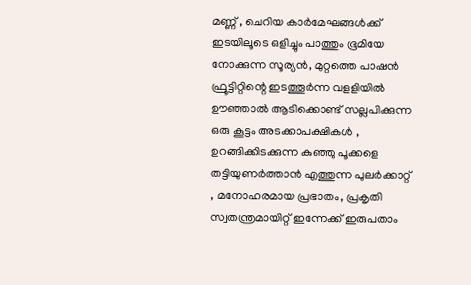മണ്ണ് , ചെറിയ കാർമേഘങ്ങൾക്ക് ഇടയിലൂടെ ഒളിച്ചും പാത്തും ഭൂമിയേ നോക്കുന്ന സൂര്യൻ, മുറ്റത്തെ പാഷൻ ഫ്രൂട്ടിറ്റിന്റെ ഇടത്തൂർന്ന വളളിയിൽ ഊഞ്ഞാൽ ആടിക്കൊണ്ട് സല്ലപിക്കുന്ന ഒരു കൂട്ടം അടക്കാപക്ഷികൾ , ഉറങ്ങിക്കിടക്കുന്ന കുഞ്ഞു പൂക്കളെ തട്ടിയുണർത്താൻ എത്തുന്ന പുലർക്കാറ്റ് , മനോഹരമായ പ്രഭാതം, പ്രകൃതി സ്വതന്ത്രമായിറ്റ് ഇന്നേക്ക് ഇരുപതാം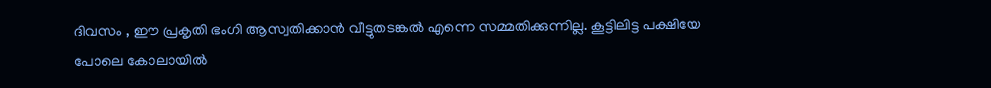ദിവസം , ഈ പ്രകൃതി ഭംഗി ആസ്വതിക്കാൻ വീട്ടുതടങ്കൽ എന്നെ സമ്മതിക്കുന്നില്ല. കൂട്ടിലിട്ട പക്ഷിയേ പോലെ കോലായിൽ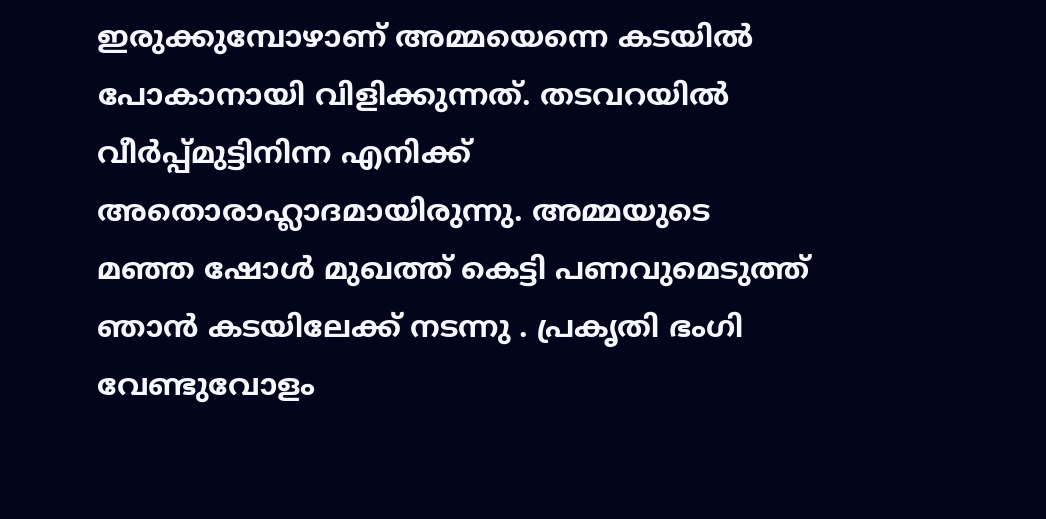ഇരുക്കുമ്പോഴാണ് അമ്മയെന്നെ കടയിൽ പോകാനായി വിളിക്കുന്നത്. തടവറയിൽ വീർപ്പ്മുട്ടിനിന്ന എനിക്ക് അതൊരാഹ്ലാദമായിരുന്നു. അമ്മയുടെ മഞ്ഞ ഷോൾ മുഖത്ത് കെട്ടി പണവുമെടുത്ത് ഞാൻ കടയിലേക്ക് നടന്നു . പ്രകൃതി ഭംഗി വേണ്ടുവോളം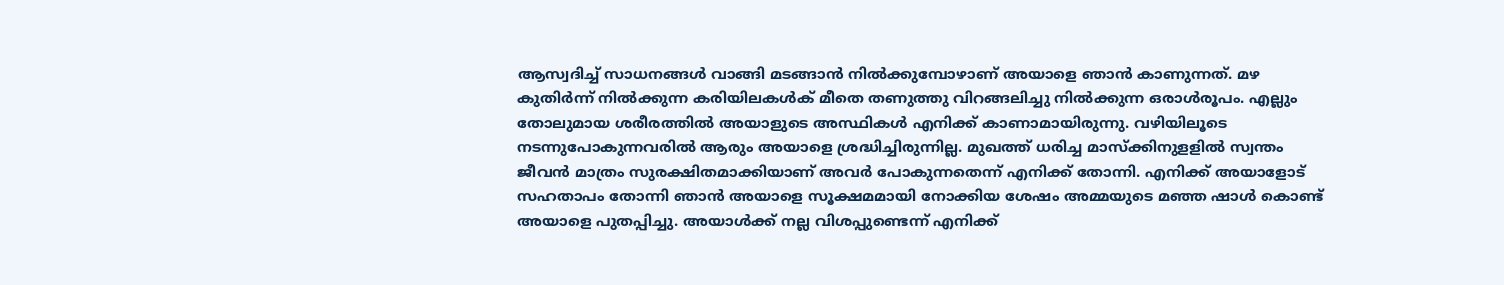ആസ്വദിച്ച് സാധനങ്ങൾ വാങ്ങി മടങ്ങാൻ നിൽക്കുമ്പോഴാണ് അയാളെ ഞാൻ കാണുന്നത്. മഴ കുതിർന്ന് നിൽക്കുന്ന കരിയിലകൾക് മീതെ തണുത്തു വിറങ്ങലിച്ചു നിൽക്കുന്ന ഒരാൾരൂപം. എല്ലും തോലുമായ ശരീരത്തിൽ അയാളുടെ അസ്ഥികൾ എനിക്ക് കാണാമായിരുന്നു. വഴിയിലൂടെ നടന്നുപോകുന്നവരിൽ ആരും അയാളെ ശ്രദ്ധിച്ചിരുന്നില്ല. മുഖത്ത് ധരിച്ച മാസ്ക്കിനുളളിൽ സ്വന്തം ജീവൻ മാത്രം സുരക്ഷിതമാക്കിയാണ് അവർ പോകുന്നതെന്ന് എനിക്ക് തോന്നി. എനിക്ക് അയാളോട് സഹതാപം തോന്നി ഞാൻ അയാളെ സൂക്ഷമമായി നോക്കിയ ശേഷം അമ്മയുടെ മഞ്ഞ ഷാൾ കൊണ്ട് അയാളെ പുതപ്പിച്ചു. അയാൾക്ക് നല്ല വിശപ്പുണ്ടെന്ന് എനിക്ക്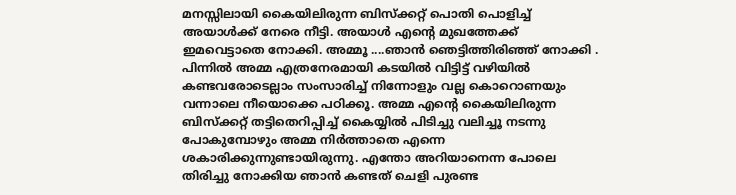മനസ്സിലായി കൈയിലിരുന്ന ബിസ്ക്കറ്റ് പൊതി പൊളിച്ച് അയാൾക്ക് നേരെ നീട്ടി. അയാൾ എന്റെ മുഖത്തേക്ക് ഇമവെട്ടാതെ നോക്കി. അമ്മൂ ....ഞാൻ ഞെട്ടിത്തിരിഞ്ഞ് നോക്കി . പിന്നിൽ അമ്മ എത്രനേരമായി കടയിൽ വിട്ടിട്ട് വഴിയിൽ കണ്ടവരോടെല്ലാം സംസാരിച്ച് നിന്നോളും വല്ല കൊറൊണയും വന്നാലെ നീയൊക്കെ പഠിക്കൂ. അമ്മ എന്റെ കൈയിലിരുന്ന ബിസ്ക്കറ്റ് തട്ടിതെറിപ്പിച്ച് കൈയ്യിൽ പിടിച്ചു വലിച്ചൂ നടന്നു പോകുമ്പോഴും അമ്മ നിർത്താതെ എന്നെ ശകാരിക്കുന്നുണ്ടായിരുന്നു. എന്തോ അറിയാനെന്ന പോലെ തിരിച്ചു നോക്കിയ ഞാൻ കണ്ടത് ചെളി പുരണ്ട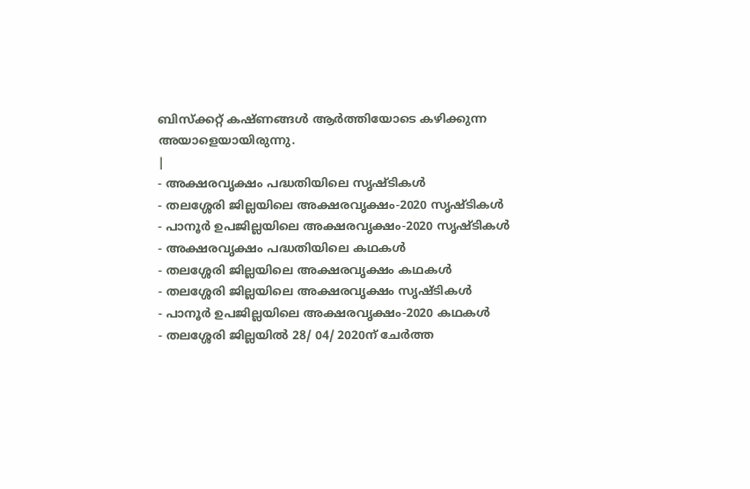ബിസ്ക്കറ്റ് കഷ്ണങ്ങൾ ആർത്തിയോടെ കഴിക്കുന്ന അയാളെയായിരുന്നു.
|
- അക്ഷരവൃക്ഷം പദ്ധതിയിലെ സൃഷ്ടികൾ
- തലശ്ശേരി ജില്ലയിലെ അക്ഷരവൃക്ഷം-2020 സൃഷ്ടികൾ
- പാനൂർ ഉപജില്ലയിലെ അക്ഷരവൃക്ഷം-2020 സൃഷ്ടികൾ
- അക്ഷരവൃക്ഷം പദ്ധതിയിലെ കഥകൾ
- തലശ്ശേരി ജില്ലയിലെ അക്ഷരവൃക്ഷം കഥകൾ
- തലശ്ശേരി ജില്ലയിലെ അക്ഷരവൃക്ഷം സൃഷ്ടികൾ
- പാനൂർ ഉപജില്ലയിലെ അക്ഷരവൃക്ഷം-2020 കഥകൾ
- തലശ്ശേരി ജില്ലയിൽ 28/ 04/ 2020ന് ചേർത്ത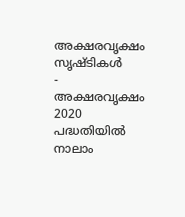അക്ഷരവൃക്ഷം സൃഷ്ടികൾ
- അക്ഷരവൃക്ഷം 2020 പദ്ധതിയിൽ നാലാം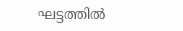ഘട്ടത്തിൽ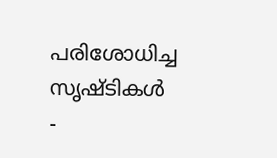പരിശോധിച്ച സൃഷ്ടികൾ
-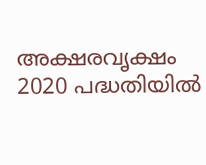അക്ഷരവൃക്ഷം 2020 പദ്ധതിയിൽ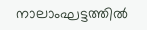നാലാംഘട്ടത്തിൽ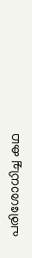പരിശോധിച്ച കഥ